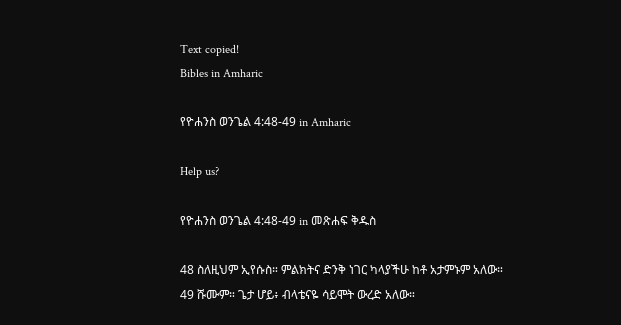Text copied!
Bibles in Amharic

የዮሐንስ ወንጌል 4:48-49 in Amharic

Help us?

የዮሐንስ ወንጌል 4:48-49 in መጽሐፍ ቅዱስ

48 ስለዚህም ኢየሱስ። ምልክትና ድንቅ ነገር ካላያችሁ ከቶ አታምኑም አለው።
49 ሹሙም። ጌታ ሆይ፥ ብላቴናዬ ሳይሞት ውረድ አለው።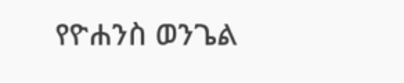የዮሐንስ ወንጌል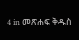4 in መጽሐፍ ቅዱስ